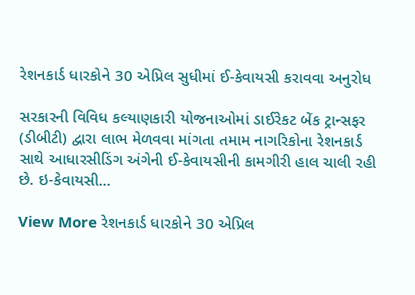રેશનકાર્ડ ધારકોને 30 એપ્રિલ સુધીમાં ઈ-કેવાયસી કરાવવા અનુરોધ

સરકારની વિવિધ કલ્યાણકારી યોજનાઓમાં ડાઈરેકટ બેંક ટ્રાન્સફર (ડીબીટી) દ્વારા લાભ મેળવવા માંગતા તમામ નાગરિકોના રેશનકાર્ડ સાથે આધારસીડિંગ અંગેની ઈ-કેવાયસીની કામગીરી હાલ ચાલી રહી છે. ઇ-કેવાયસી…

View More રેશનકાર્ડ ધારકોને 30 એપ્રિલ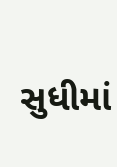સુધીમાં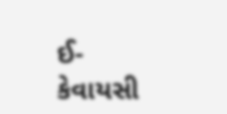ઈ-કેવાયસી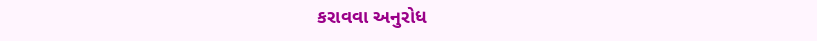કરાવવા અનુરોધ